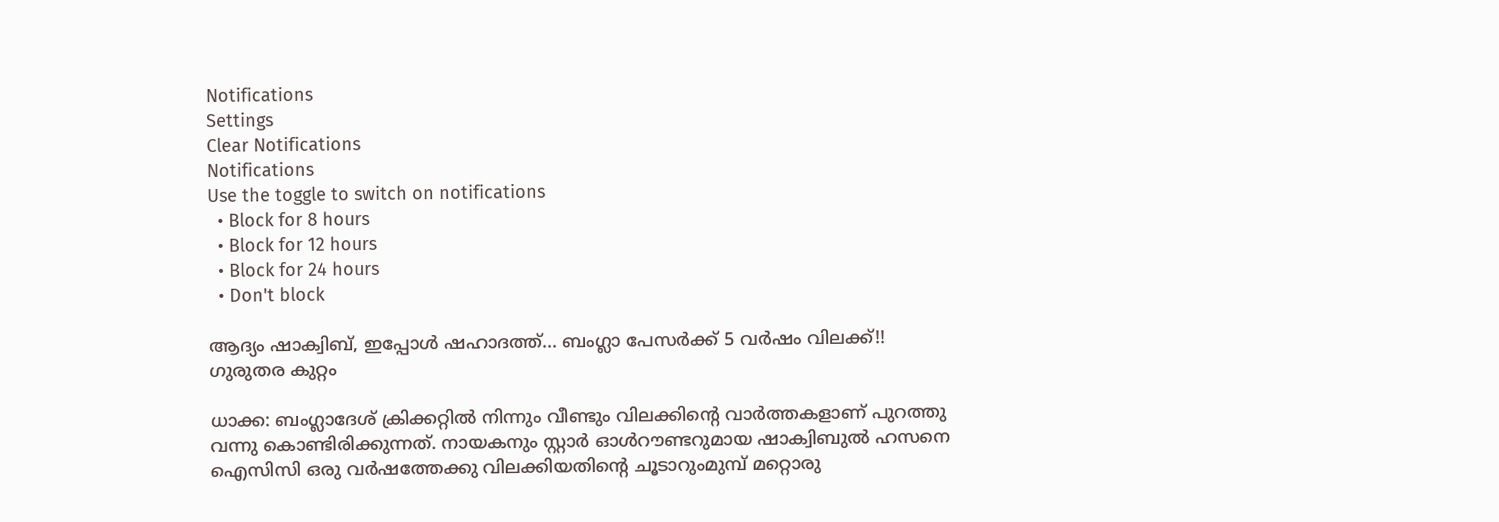Notifications
Settings
Clear Notifications
Notifications
Use the toggle to switch on notifications
  • Block for 8 hours
  • Block for 12 hours
  • Block for 24 hours
  • Don't block

ആദ്യം ഷാക്വിബ്, ഇപ്പോള്‍ ഷഹാദത്ത്... ബംഗ്ലാ പേസര്‍ക്ക് 5 വര്‍ഷം വിലക്ക്!! ഗുരുതര കുറ്റം

ധാക്ക: ബംഗ്ലാദേശ് ക്രിക്കറ്റില്‍ നിന്നും വീണ്ടും വിലക്കിന്റെ വാര്‍ത്തകളാണ് പുറത്തു വന്നു കൊണ്ടിരിക്കുന്നത്. നായകനും സ്റ്റാര്‍ ഓള്‍റൗണ്ടറുമായ ഷാക്വിബുല്‍ ഹസനെ ഐസിസി ഒരു വര്‍ഷത്തേക്കു വിലക്കിയതിന്റെ ചൂടാറുംമുമ്പ് മറ്റൊരു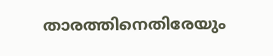താരത്തിനെതിരേയും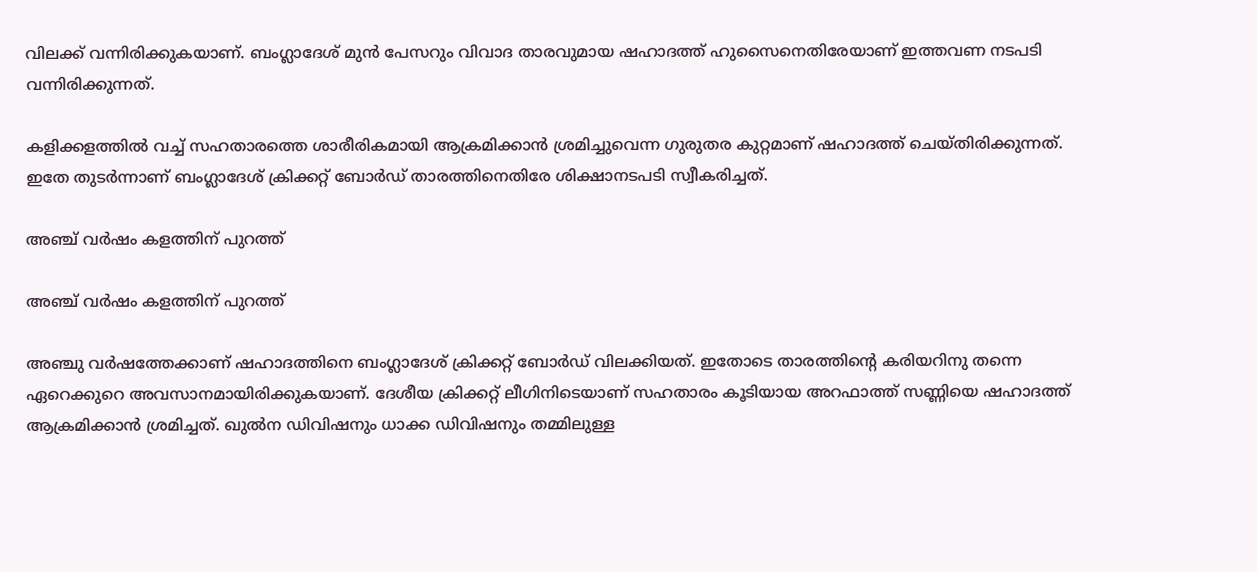വിലക്ക് വന്നിരിക്കുകയാണ്. ബംഗ്ലാദേശ് മുന്‍ പേസറും വിവാദ താരവുമായ ഷഹാദത്ത് ഹുസൈനെതിരേയാണ് ഇത്തവണ നടപടി വന്നിരിക്കുന്നത്.

കളിക്കളത്തില്‍ വച്ച് സഹതാരത്തെ ശാരീരികമായി ആക്രമിക്കാന്‍ ശ്രമിച്ചുവെന്ന ഗുരുതര കുറ്റമാണ് ഷഹാദത്ത് ചെയ്തിരിക്കുന്നത്. ഇതേ തുടര്‍ന്നാണ് ബംഗ്ലാദേശ് ക്രിക്കറ്റ് ബോര്‍ഡ് താരത്തിനെതിരേ ശിക്ഷാനടപടി സ്വീകരിച്ചത്.

അഞ്ച് വര്‍ഷം കളത്തിന് പുറത്ത്

അഞ്ച് വര്‍ഷം കളത്തിന് പുറത്ത്

അഞ്ചു വര്‍ഷത്തേക്കാണ് ഷഹാദത്തിനെ ബംഗ്ലാദേശ് ക്രിക്കറ്റ് ബോര്‍ഡ് വിലക്കിയത്. ഇതോടെ താരത്തിന്റെ കരിയറിനു തന്നെ ഏറെക്കുറെ അവസാനമായിരിക്കുകയാണ്. ദേശീയ ക്രിക്കറ്റ് ലീഗിനിടെയാണ് സഹതാരം കൂടിയായ അറഫാത്ത് സണ്ണിയെ ഷഹാദത്ത് ആക്രമിക്കാന്‍ ശ്രമിച്ചത്. ഖുല്‍ന ഡിവിഷനും ധാക്ക ഡിവിഷനും തമ്മിലുള്ള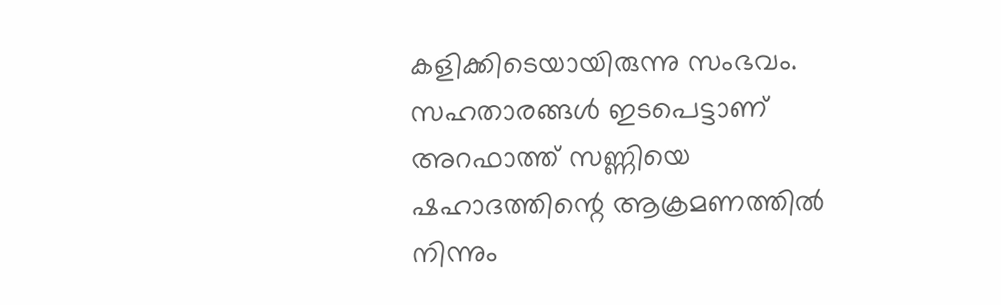കളിക്കിടെയായിരുന്നു സംഭവം. സഹതാരങ്ങള്‍ ഇടപെട്ടാണ് അറഫാത്ത് സണ്ണിയെ ഷഹാദത്തിന്റെ ആക്രമണത്തില്‍ നിന്നും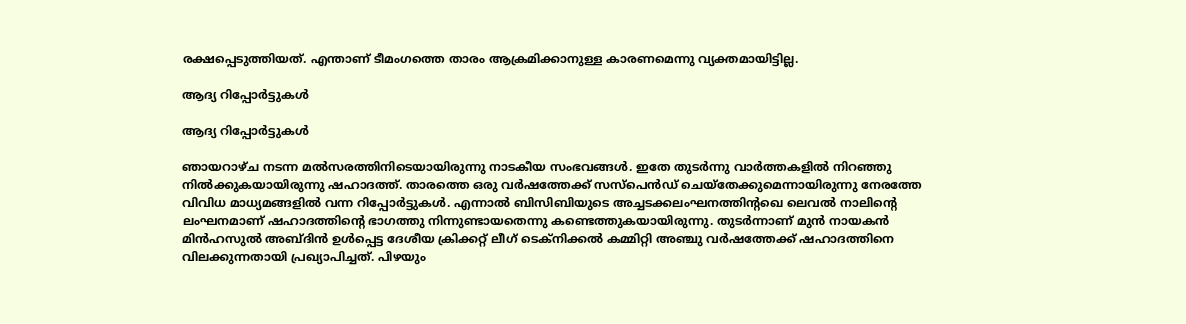രക്ഷപ്പെടുത്തിയത്. എന്താണ് ടീമംഗത്തെ താരം ആക്രമിക്കാനുള്ള കാരണമെന്നു വ്യക്തമായിട്ടില്ല.

ആദ്യ റിപ്പോര്‍ട്ടുകള്‍

ആദ്യ റിപ്പോര്‍ട്ടുകള്‍

ഞായറാഴ്ച നടന്ന മല്‍സരത്തിനിടെയായിരുന്നു നാടകീയ സംഭവങ്ങള്‍. ഇതേ തുടര്‍ന്നു വാര്‍ത്തകളില്‍ നിറഞ്ഞു നില്‍ക്കുകയായിരുന്നു ഷഹാദത്ത്. താരത്തെ ഒരു വര്‍ഷത്തേക്ക് സസ്‌പെന്‍ഡ് ചെയ്‌തേക്കുമെന്നായിരുന്നു നേരത്തേ വിവിധ മാധ്യമങ്ങളില്‍ വന്ന റിപ്പോര്‍ട്ടുകള്‍. എന്നാല്‍ ബിസിബിയുടെ അച്ചടക്കലംഘനത്തിന്റഖെ ലെവല്‍ നാലിന്റെ ലംഘനമാണ് ഷഹാദത്തിന്റെ ഭാഗത്തു നിന്നുണ്ടായതെന്നു കണ്ടെത്തുകയായിരുന്നു. തുടര്‍ന്നാണ് മുന്‍ നായകന്‍ മിന്‍ഹസുല്‍ അബ്ദിന്‍ ഉള്‍പ്പെട്ട ദേശീയ ക്രിക്കറ്റ് ലീഗ് ടെക്‌നിക്കല്‍ കമ്മിറ്റി അഞ്ചു വര്‍ഷത്തേക്ക് ഷഹാദത്തിനെ വിലക്കുന്നതായി പ്രഖ്യാപിച്ചത്. പിഴയും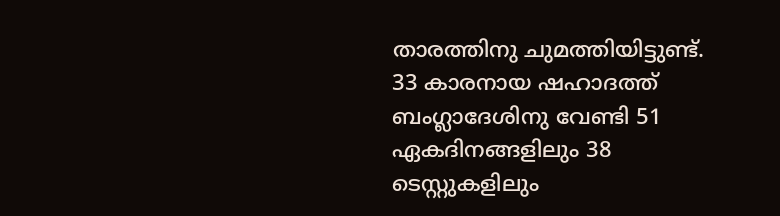താരത്തിനു ചുമത്തിയിട്ടുണ്ട്.
33 കാരനായ ഷഹാദത്ത് ബംഗ്ലാദേശിനു വേണ്ടി 51 ഏകദിനങ്ങളിലും 38 ടെസ്റ്റുകളിലും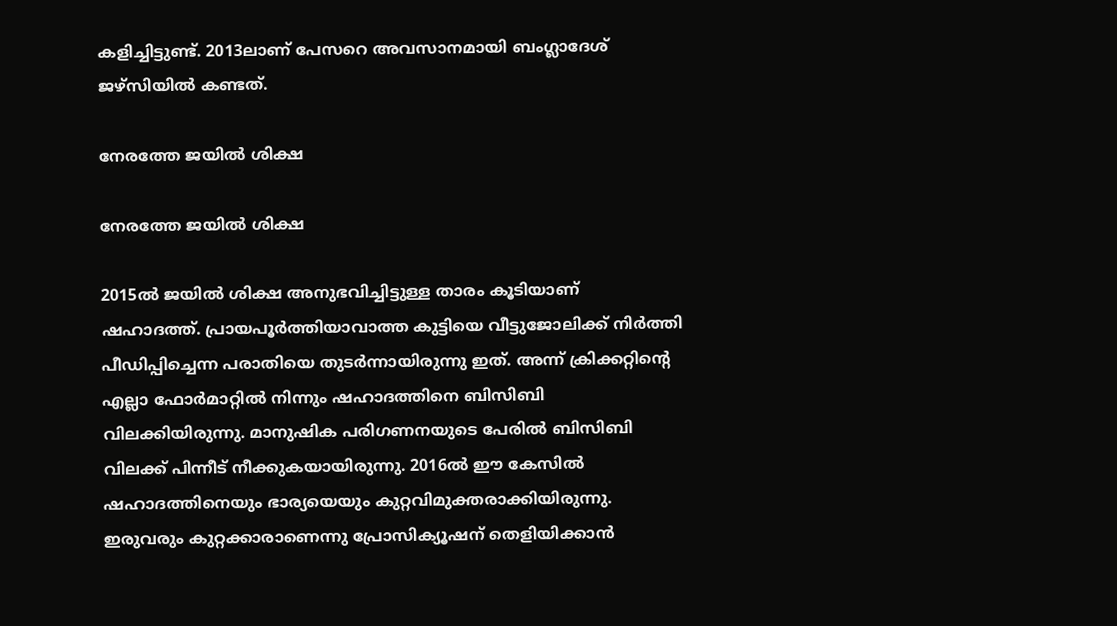കളിച്ചിട്ടുണ്ട്. 2013ലാണ് പേസറെ അവസാനമായി ബംഗ്ലാദേശ് ജഴ്‌സിയില്‍ കണ്ടത്.

നേരത്തേ ജയില്‍ ശിക്ഷ

നേരത്തേ ജയില്‍ ശിക്ഷ

2015ല്‍ ജയില്‍ ശിക്ഷ അനുഭവിച്ചിട്ടുള്ള താരം കൂടിയാണ് ഷഹാദത്ത്. പ്രായപൂര്‍ത്തിയാവാത്ത കുട്ടിയെ വീട്ടുജോലിക്ക് നിര്‍ത്തി പീഡിപ്പിച്ചെന്ന പരാതിയെ തുടര്‍ന്നായിരുന്നു ഇത്. അന്ന് ക്രിക്കറ്റിന്റെ എല്ലാ ഫോര്‍മാറ്റില്‍ നിന്നും ഷഹാദത്തിനെ ബിസിബി വിലക്കിയിരുന്നു. മാനുഷിക പരിഗണനയുടെ പേരില്‍ ബിസിബി വിലക്ക് പിന്നീട് നീക്കുകയായിരുന്നു. 2016ല്‍ ഈ കേസില്‍ ഷഹാദത്തിനെയും ഭാര്യയെയും കുറ്റവിമുക്തരാക്കിയിരുന്നു. ഇരുവരും കുറ്റക്കാരാണെന്നു പ്രോസിക്യൂഷന് തെളിയിക്കാന്‍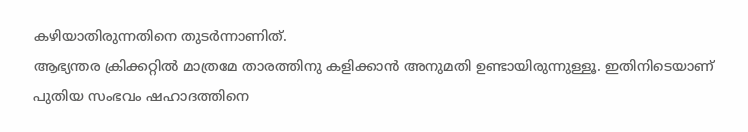കഴിയാതിരുന്നതിനെ തുടര്‍ന്നാണിത്.
ആഭ്യന്തര ക്രിക്കറ്റില്‍ മാത്രമേ താരത്തിനു കളിക്കാന്‍ അനുമതി ഉണ്ടായിരുന്നുള്ളൂ. ഇതിനിടെയാണ് പുതിയ സംഭവം ഷഹാദത്തിനെ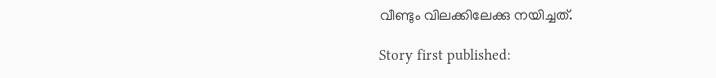വീണ്ടും വിലക്കിലേക്കു നയിച്ചത്.

Story first published: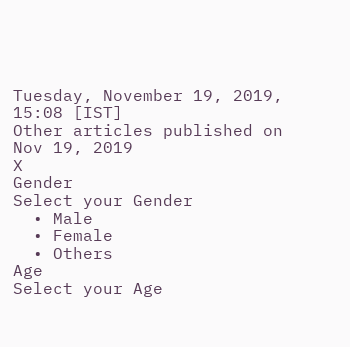Tuesday, November 19, 2019, 15:08 [IST]
Other articles published on Nov 19, 2019
X
Gender
Select your Gender
  • Male
  • Female
  • Others
Age
Select your Age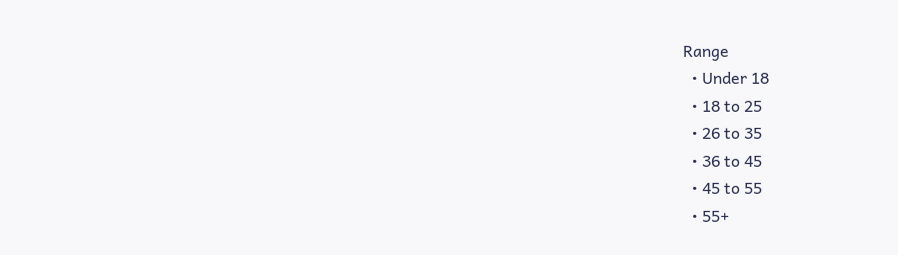Range
  • Under 18
  • 18 to 25
  • 26 to 35
  • 36 to 45
  • 45 to 55
  • 55+